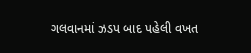ગલવાનમાં ઝડપ બાદ પહેલી વખત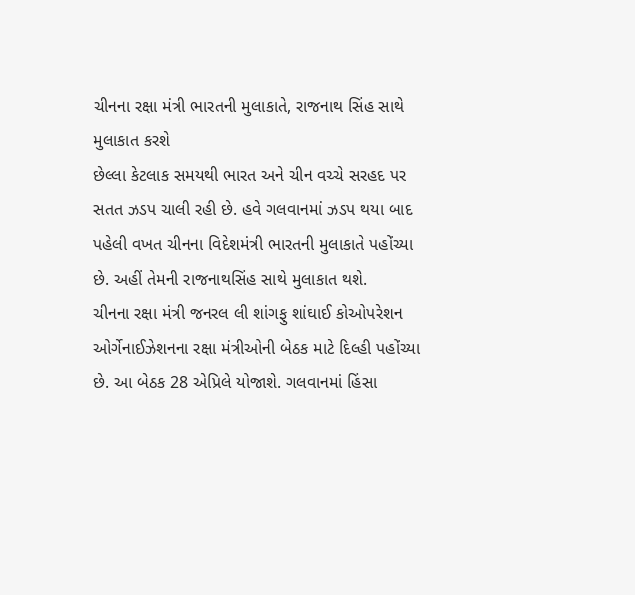ચીનના રક્ષા મંત્રી ભારતની મુલાકાતે, રાજનાથ સિંહ સાથે મુલાકાત કરશે
છેલ્લા કેટલાક સમયથી ભારત અને ચીન વચ્ચે સરહદ પર સતત ઝડપ ચાલી રહી છે. હવે ગલવાનમાં ઝડપ થયા બાદ પહેલી વખત ચીનના વિદેશમંત્રી ભારતની મુલાકાતે પહોંચ્યા છે. અહીં તેમની રાજનાથસિંહ સાથે મુલાકાત થશે.
ચીનના રક્ષા મંત્રી જનરલ લી શાંગફુ શાંઘાઈ કોઓપરેશન ઓર્ગેનાઈઝેશનના રક્ષા મંત્રીઓની બેઠક માટે દિલ્હી પહોંચ્યા છે. આ બેઠક 28 એપ્રિલે યોજાશે. ગલવાનમાં હિંસા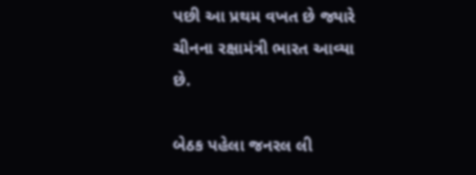પછી આ પ્રથમ વખત છે જ્યારે ચીનના રક્ષામંત્રી ભારત આવ્યા છે.

બેઠક પહેલા જનરલ લી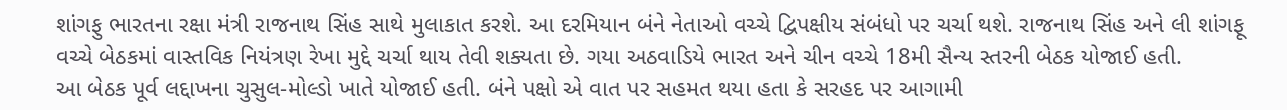શાંગફુ ભારતના રક્ષા મંત્રી રાજનાથ સિંહ સાથે મુલાકાત કરશે. આ દરમિયાન બંને નેતાઓ વચ્ચે દ્વિપક્ષીય સંબંધો પર ચર્ચા થશે. રાજનાથ સિંહ અને લી શાંગફૂ વચ્ચે બેઠકમાં વાસ્તવિક નિયંત્રણ રેખા મુદ્દે ચર્ચા થાય તેવી શક્યતા છે. ગયા અઠવાડિયે ભારત અને ચીન વચ્ચે 18મી સૈન્ય સ્તરની બેઠક યોજાઈ હતી.
આ બેઠક પૂર્વ લદ્દાખના ચુસુલ-મોલ્ડો ખાતે યોજાઈ હતી. બંને પક્ષો એ વાત પર સહમત થયા હતા કે સરહદ પર આગામી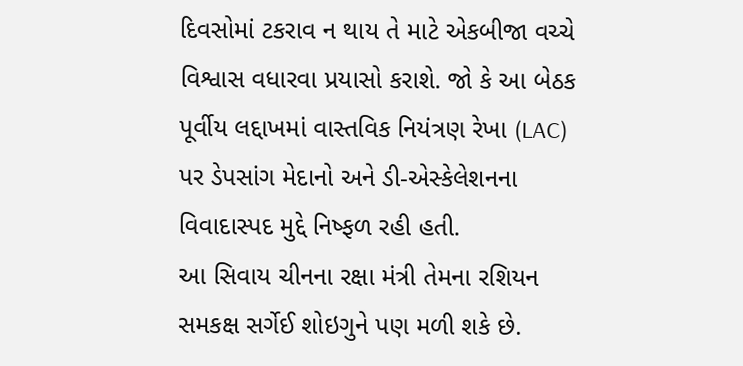દિવસોમાં ટકરાવ ન થાય તે માટે એકબીજા વચ્ચે વિશ્વાસ વધારવા પ્રયાસો કરાશે. જો કે આ બેઠક પૂર્વીય લદ્દાખમાં વાસ્તવિક નિયંત્રણ રેખા (LAC) પર ડેપસાંગ મેદાનો અને ડી-એસ્કેલેશનના વિવાદાસ્પદ મુદ્દે નિષ્ફળ રહી હતી.
આ સિવાય ચીનના રક્ષા મંત્રી તેમના રશિયન સમકક્ષ સર્ગેઈ શોઇગુને પણ મળી શકે છે.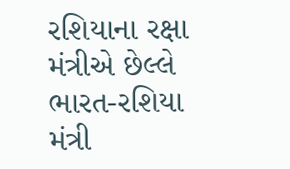રશિયાના રક્ષા મંત્રીએ છેલ્લે ભારત-રશિયા મંત્રી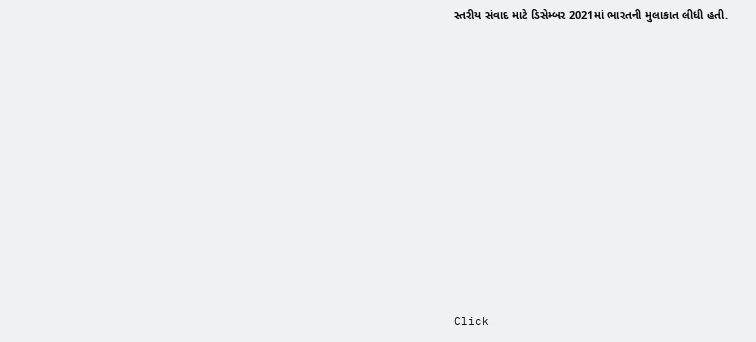સ્તરીય સંવાદ માટે ડિસેમ્બર 2021માં ભારતની મુલાકાત લીધી હતી.












Click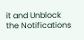it and Unblock the Notifications